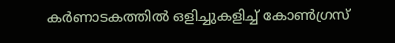കർണാടകത്തിൽ ഒളിച്ചുകളിച്ച് കോൺഗ്രസ്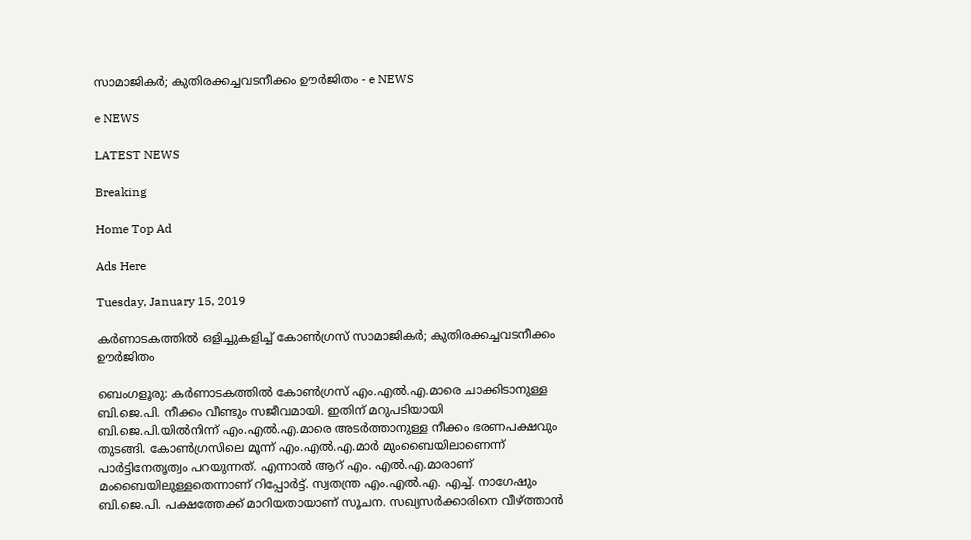സാമാജികർ; കുതിരക്കച്ചവടനീക്കം ഊർജിതം - e NEWS

e NEWS

LATEST NEWS

Breaking

Home Top Ad

Ads Here

Tuesday, January 15, 2019

കർണാടകത്തിൽ ഒളിച്ചുകളിച്ച് കോൺഗ്രസ് സാമാജികർ; കുതിരക്കച്ചവടനീക്കം ഊർജിതം

ബെംഗളൂരു: കർണാടകത്തിൽ കോൺഗ്രസ് എം.എൽ.എ.മാരെ ചാക്കിടാനുള്ള ബി.ജെ.പി. നീക്കം വീണ്ടും സജീവമായി. ഇതിന് മറുപടിയായി ബി.ജെ.പി.യിൽനിന്ന് എം.എൽ.എ.മാരെ അടർത്താനുള്ള നീക്കം ഭരണപക്ഷവും തുടങ്ങി. കോൺഗ്രസിലെ മൂന്ന് എം.എൽ.എ.മാർ മുംബൈയിലാണെന്ന് പാർട്ടിനേതൃത്വം പറയുന്നത്. എന്നാൽ ആറ് എം. എൽ.എ.മാരാണ് മംബൈയിലുള്ളതെന്നാണ് റിപ്പോർട്ട്. സ്വതന്ത്ര എം.എൽ.എ. എച്ച്. നാഗേഷും ബി.ജെ.പി. പക്ഷത്തേക്ക് മാറിയതായാണ് സൂചന. സഖ്യസർക്കാരിനെ വീഴ്ത്താൻ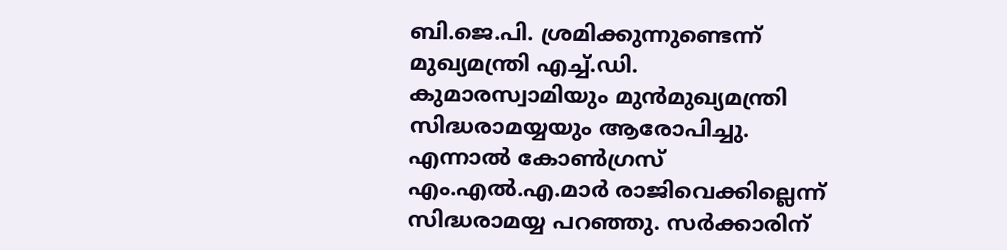ബി.ജെ.പി. ശ്രമിക്കുന്നുണ്ടെന്ന് മുഖ്യമന്ത്രി എച്ച്.ഡി. കുമാരസ്വാമിയും മുൻമുഖ്യമന്ത്രി സിദ്ധരാമയ്യയും ആരോപിച്ചു. എന്നാൽ കോൺഗ്രസ് എം.എൽ.എ.മാർ രാജിവെക്കില്ലെന്ന് സിദ്ധരാമയ്യ പറഞ്ഞു. സർക്കാരിന്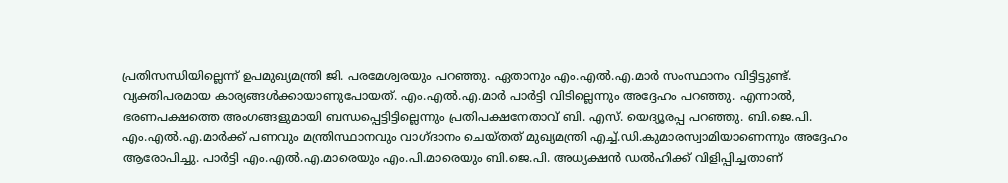പ്രതിസന്ധിയില്ലെന്ന് ഉപമുഖ്യമന്ത്രി ജി. പരമേശ്വരയും പറഞ്ഞു. ഏതാനും എം.എൽ.എ.മാർ സംസ്ഥാനം വിട്ടിട്ടുണ്ട്. വ്യക്തിപരമായ കാര്യങ്ങൾക്കായാണുപോയത്. എം.എൽ.എ.മാർ പാർട്ടി വിടില്ലെന്നും അദ്ദേഹം പറഞ്ഞു. എന്നാൽ, ഭരണപക്ഷത്തെ അംഗങ്ങളുമായി ബന്ധപ്പെട്ടിട്ടില്ലെന്നും പ്രതിപക്ഷനേതാവ് ബി. എസ്. യെദ്യൂരപ്പ പറഞ്ഞു. ബി.ജെ.പി. എം.എൽ.എ.മാർക്ക് പണവും മന്ത്രിസ്ഥാനവും വാഗ്ദാനം ചെയ്തത് മുഖ്യമന്ത്രി എച്ച്.ഡി.കുമാരസ്വാമിയാണെന്നും അദ്ദേഹം ആരോപിച്ചു. പാർട്ടി എം.എൽ.എ.മാരെയും എം.പി.മാരെയും ബി.ജെ.പി. അധ്യക്ഷൻ ഡൽഹിക്ക് വിളിപ്പിച്ചതാണ്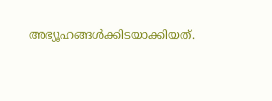അഭ്യൂഹങ്ങൾക്കിടയാക്കിയത്.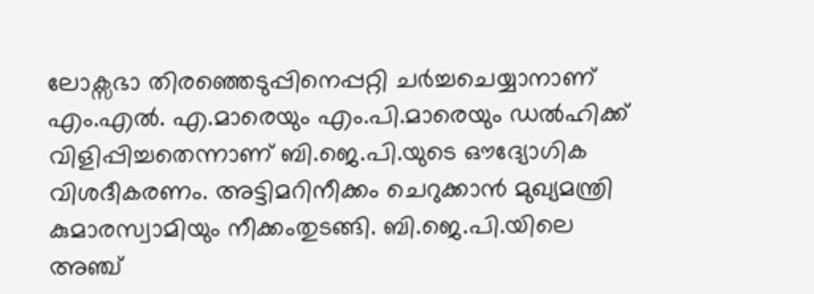ലോക്സഭാ തിരഞ്ഞെടുപ്പിനെപ്പറ്റി ചർച്ചചെയ്യാനാണ് എം.എൽ. എ.മാരെയും എം.പി.മാരെയും ഡൽഹിക്ക് വിളിപ്പിച്ചതെന്നാണ് ബി.ജെ.പി.യുടെ ഔദ്യോഗിക വിശദീകരണം. അട്ടിമറിനീക്കം ചെറുക്കാൻ മുഖ്യമന്ത്രി കുമാരസ്വാമിയും നീക്കംതുടങ്ങി. ബി.ജെ.പി.യിലെ അഞ്ച്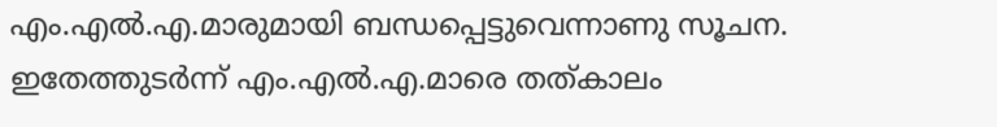എം.എൽ.എ.മാരുമായി ബന്ധപ്പെട്ടുവെന്നാണു സൂചന. ഇതേത്തുടർന്ന് എം.എൽ.എ.മാരെ തത്കാലം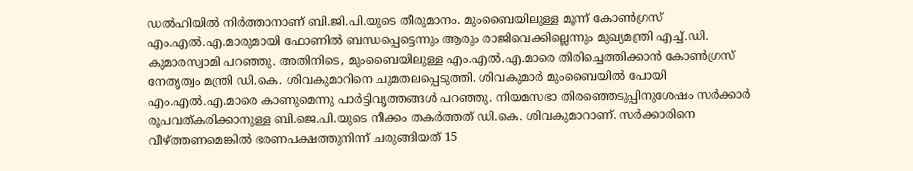ഡൽഹിയിൽ നിർത്താനാണ് ബി.ജി.പി.യുടെ തീരുമാനം. മുംബൈയിലുള്ള മൂന്ന് കോൺഗ്രസ് എം.എൽ.എ.മാരുമായി ഫോണിൽ ബന്ധപ്പെട്ടെന്നും ആരും രാജിവെക്കില്ലെന്നും മുഖ്യമന്ത്രി എച്ച്.ഡി. കുമാരസ്വാമി പറഞ്ഞു. അതിനിടെ, മുംബൈയിലുള്ള എം.എൽ.എ.മാരെ തിരിച്ചെത്തിക്കാൻ കോൺഗ്രസ് നേതൃത്വം മന്ത്രി ഡി.കെ. ശിവകുമാറിനെ ചുമതലപ്പെടുത്തി. ശിവകുമാർ മുംബൈയിൽ പോയി എം.എൽ.എ.മാരെ കാണുമെന്നു പാർട്ടിവൃത്തങ്ങൾ പറഞ്ഞു. നിയമസഭാ തിരഞ്ഞെടുപ്പിനുശേഷം സർക്കാർ രൂപവത്കരിക്കാനുള്ള ബി.ജെ.പി.യുടെ നീക്കം തകർത്തത് ഡി.കെ. ശിവകുമാറാണ്. സർക്കാരിനെ വീഴ്ത്തണമെങ്കിൽ ഭരണപക്ഷത്തുനിന്ന് ചരുങ്ങിയത് 15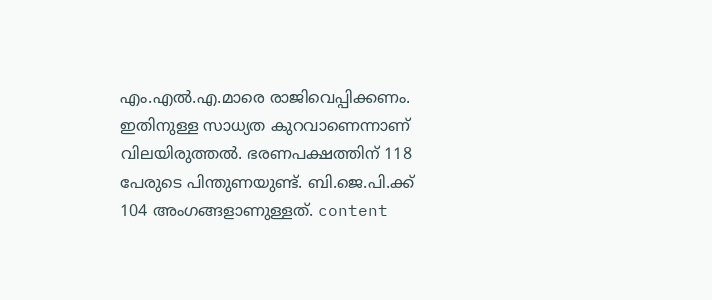എം.എൽ.എ.മാരെ രാജിവെപ്പിക്കണം. ഇതിനുള്ള സാധ്യത കുറവാണെന്നാണ് വിലയിരുത്തൽ. ഭരണപക്ഷത്തിന് 118 പേരുടെ പിന്തുണയുണ്ട്. ബി.ജെ.പി.ക്ക് 104 അംഗങ്ങളാണുള്ളത്. content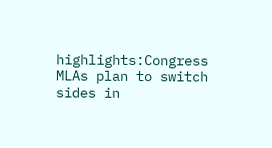highlights:Congress MLAs plan to switch sides in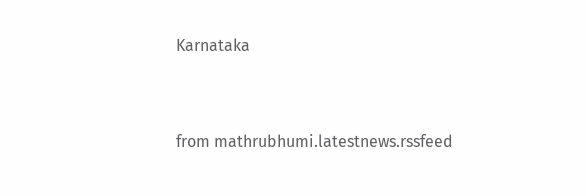Karnataka


from mathrubhumi.latestnews.rssfeed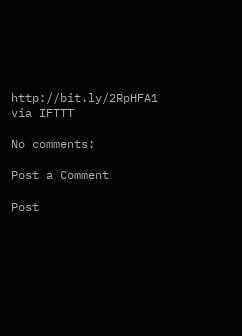http://bit.ly/2RpHFA1
via IFTTT

No comments:

Post a Comment

Post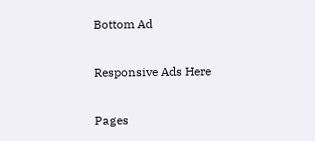Bottom Ad

Responsive Ads Here

Pages